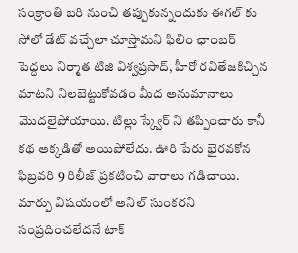సంక్రాంతి బరి నుంచి తప్పుకున్నందుకు ఈగల్ కు సోలో డేట్ వచ్చేలా చూస్తామని ఫిలిం ఛాంబర్ పెద్దలు నిర్మాత టిజి విశ్వప్రసాద్, హీరో రవితేజకిచ్చిన మాటని నిలబెట్టుకోవడం మీద అనుమానాలు మొదలైపోయాయి. టిల్లు స్క్వేర్ ని తప్పించారు కానీ కథ అక్కడితో అయిపోలేదు. ఊరి పేరు భైరవకోన ఫిబ్రవరి 9 రిలీజ్ ప్రకటించి వారాలు గడిచాయి. మార్పు విషయంలో అనిల్ సుంకరని సంప్రదించలేదనే టాక్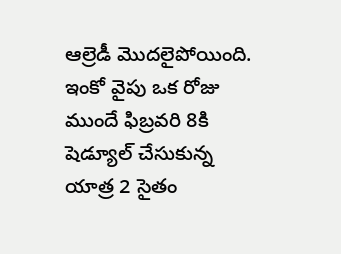ఆల్రెడీ మొదలైపోయింది. ఇంకో వైపు ఒక రోజు ముందే ఫిబ్రవరి 8కి షెడ్యూల్ చేసుకున్న యాత్ర 2 సైతం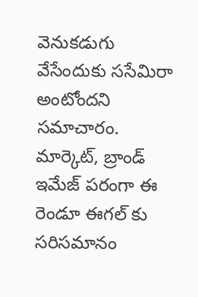వెనుకడుగు వేసేందుకు ససేమిరా అంటోందని సమాచారం.
మార్కెట్, బ్రాండ్ ఇమేజ్ పరంగా ఈ రెండూ ఈగల్ కు సరిసమానం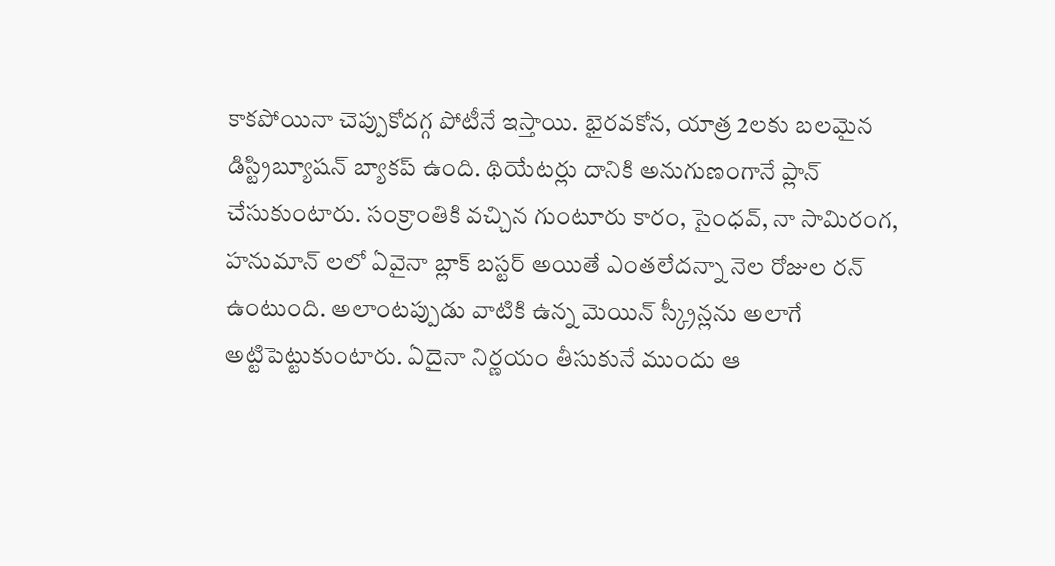కాకపోయినా చెప్పుకోదగ్గ పోటీనే ఇస్తాయి. భైరవకోన, యాత్ర 2లకు బలమైన డిస్ట్రిబ్యూషన్ బ్యాకప్ ఉంది. థియేటర్లు దానికి అనుగుణంగానే ప్లాన్ చేసుకుంటారు. సంక్రాంతికి వచ్చిన గుంటూరు కారం, సైంధవ్, నా సామిరంగ, హనుమాన్ లలో ఏవైనా బ్లాక్ బస్టర్ అయితే ఎంతలేదన్నా నెల రోజుల రన్ ఉంటుంది. అలాంటప్పుడు వాటికి ఉన్న మెయిన్ స్క్రీన్లను అలాగే అట్టిపెట్టుకుంటారు. ఏదైనా నిర్ణయం తీసుకునే ముందు ఆ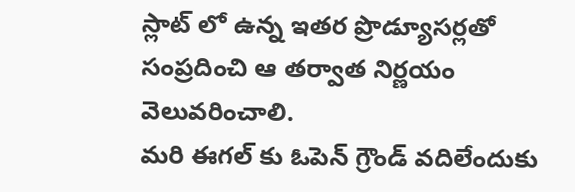స్లాట్ లో ఉన్న ఇతర ప్రొడ్యూసర్లతో సంప్రదించి ఆ తర్వాత నిర్ణయం వెలువరించాలి.
మరి ఈగల్ కు ఓపెన్ గ్రౌండ్ వదిలేందుకు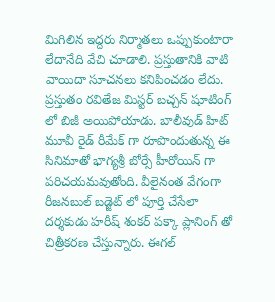మిగిలిన ఇద్దరు నిర్మాతలు ఒప్పుకుంటారా లేదానేది వేచి చూడాలి. ప్రస్తుతానికి వాటి వాయిదా సూచనలు కనిపించడం లేదు. ప్రస్తుతం రవితేజ మిస్టర్ బచ్చన్ షూటింగ్ లో బిజీ అయిపోయాడు. బాలీవుడ్ హిట్ మూవీ రైడ్ రీమేక్ గా రూపొందుతున్న ఈ సినిమాతో భాగ్యశ్రీ బోర్సే హీరోయిన్ గా పరిచయమవుతోంది. వీలైనంత వేగంగా రీజనబుల్ బడ్జెట్ లో పూర్తి చేసేలా దర్శకుడు హరీష్ శంకర్ పక్కా ప్లానింగ్ తో చిత్రీకరణ చేస్తున్నారు. ఈగల్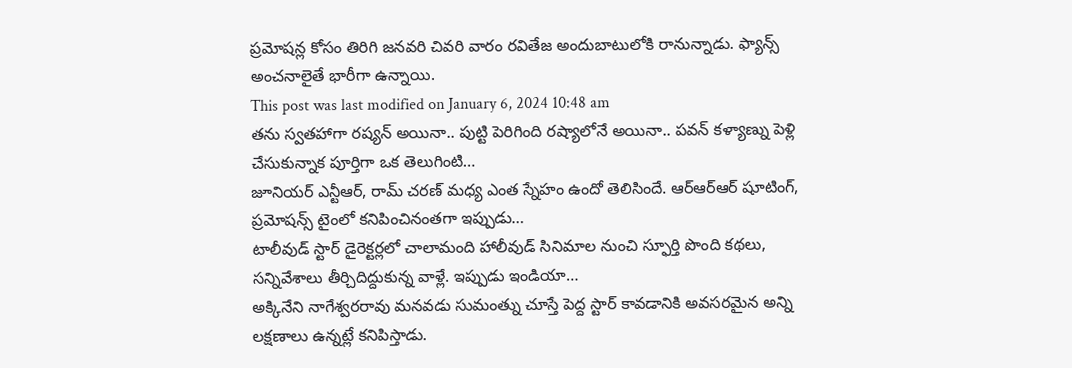ప్రమోషన్ల కోసం తిరిగి జనవరి చివరి వారం రవితేజ అందుబాటులోకి రానున్నాడు. ఫ్యాన్స్ అంచనాలైతే భారీగా ఉన్నాయి.
This post was last modified on January 6, 2024 10:48 am
తను స్వతహాగా రష్యన్ అయినా.. పుట్టి పెరిగింది రష్యాలోనే అయినా.. పవన్ కళ్యాణ్ను పెళ్లి చేసుకున్నాక పూర్తిగా ఒక తెలుగింటి…
జూనియర్ ఎన్టీఆర్, రామ్ చరణ్ మధ్య ఎంత స్నేహం ఉందో తెలిసిందే. ఆర్ఆర్ఆర్ షూటింగ్, ప్రమోషన్స్ టైంలో కనిపించినంతగా ఇప్పుడు…
టాలీవుడ్ స్టార్ డైరెక్టర్లలో చాలామంది హాలీవుడ్ సినిమాల నుంచి స్ఫూర్తి పొంది కథలు, సన్నివేశాలు తీర్చిదిద్దుకున్న వాళ్లే. ఇప్పుడు ఇండియా…
అక్కినేని నాగేశ్వరరావు మనవడు సుమంత్ను చూస్తే పెద్ద స్టార్ కావడానికి అవసరమైన అన్ని లక్షణాలు ఉన్నట్లే కనిపిస్తాడు.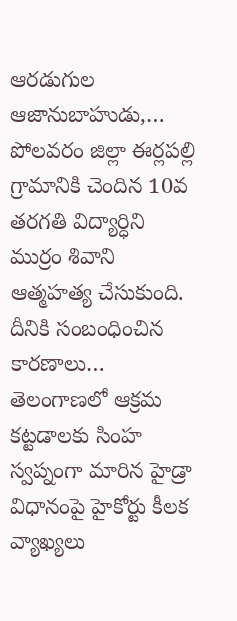ఆరడుగుల ఆజానుబాహుడు,…
పోలవరం జిల్లా ఈర్లపల్లి గ్రామానికి చెందిన 10వ తరగతి విద్యార్ధిని ముర్రం శివాని ఆత్మహత్య చేసుకుంది. దీనికి సంబంధించిన కారణాలు…
తెలంగాణలో ఆక్రమ కట్టడాలకు సింహ స్వప్నంగా మారిన హైడ్రా విధానంపై హైకోర్టు కీలక వ్యాఖ్యలు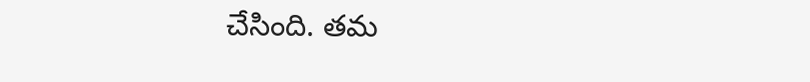చేసింది. తమ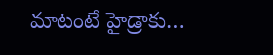మాటంటే హైడ్రాకు…